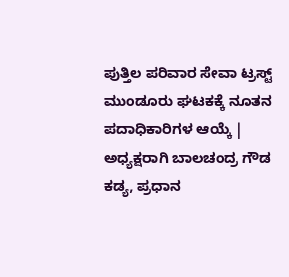ಪುತ್ತಿಲ ಪರಿವಾರ ಸೇವಾ ಟ್ರಸ್ಟ್ ಮುಂಡೂರು ಘಟಕಕ್ಕೆ ನೂತನ ಪದಾಧಿಕಾರಿಗಳ ಆಯ್ಕೆ | ಅಧ್ಯಕ್ಷರಾಗಿ ಬಾಲಚಂದ್ರ ಗೌಡ ಕಡ್ಯ, ಪ್ರಧಾನ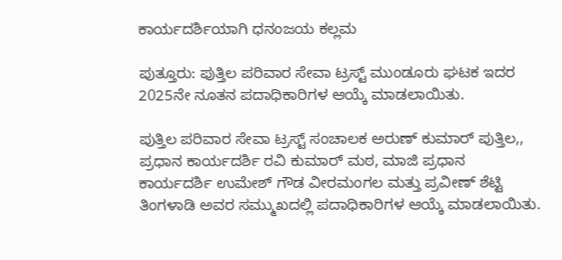ಕಾರ್ಯದರ್ಶಿಯಾಗಿ ಧನಂಜಯ ಕಲ್ಲಮ

ಪುತ್ತೂರು: ಪುತ್ತಿಲ ಪರಿವಾರ ಸೇವಾ ಟ್ರಸ್ಟ್ ಮುಂಡೂರು ಘಟಕ ಇದರ 2025ನೇ ನೂತನ ಪದಾಧಿಕಾರಿಗಳ ಆಯ್ಕೆ ಮಾಡಲಾಯಿತು.

ಪುತ್ತಿಲ ಪರಿವಾರ ಸೇವಾ ಟ್ರಸ್ಟ್ ಸಂಚಾಲಕ ಅರುಣ್ ಕುಮಾರ್ ಪುತ್ತಿಲ,, ಪ್ರಧಾನ ಕಾರ್ಯದರ್ಶಿ ರವಿ ಕುಮಾರ್ ಮಠ, ಮಾಜಿ ಪ್ರಧಾನ ಕಾರ್ಯದರ್ಶಿ ಉಮೇಶ್ ಗೌಡ ವೀರಮಂಗಲ ಮತ್ತು ಪ್ರವೀಣ್ ಶೆಟ್ಟಿ ತಿಂಗಳಾಡಿ ಅವರ ಸಮ್ಮುಖದಲ್ಲಿ ಪದಾಧಿಕಾರಿಗಳ ಆಯ್ಕೆ ಮಾಡಲಾಯಿತು.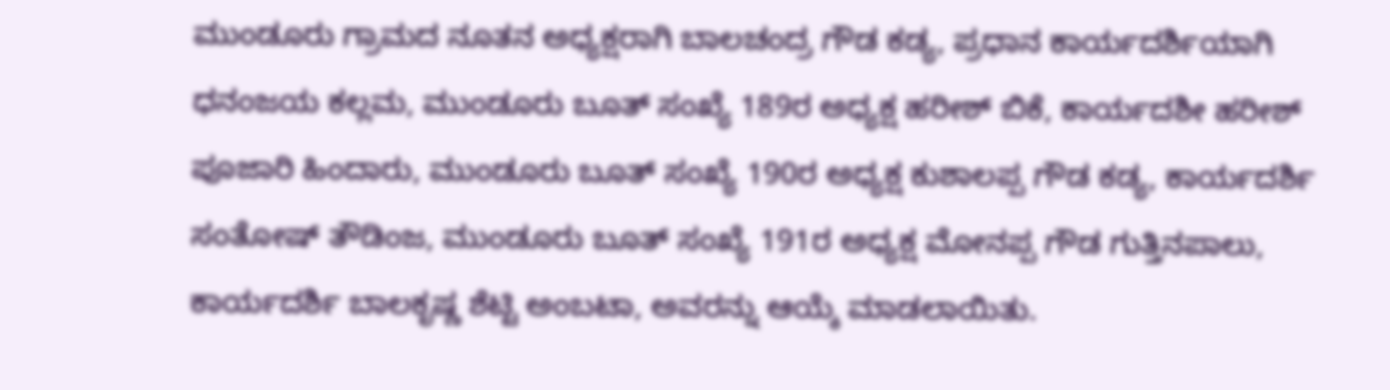ಮುಂಡೂರು ಗ್ರಾಮದ ನೂತನ ಅಧ್ಯಕ್ಷರಾಗಿ ಬಾಲಚಂದ್ರ ಗೌಡ ಕಡ್ಯ, ಪ್ರಧಾನ ಕಾರ್ಯದರ್ಶಿಯಾಗಿ ಧನಂಜಯ ಕಲ್ಲಮ, ಮುಂಡೂರು ಬೂತ್ ಸಂಖ್ಯೆ 189ರ ಅಧ್ಯಕ್ಷ ಹರೀಶ್ ಬಿಕೆ, ಕಾರ್ಯದಶೀ ಹರೀಶ್ ಪೂಜಾರಿ ಹಿಂದಾರು, ಮುಂಡೂರು ಬೂತ್ ಸಂಖ್ಯೆ 190ರ ಅಧ್ಯಕ್ಷ ಕುಶಾಲಪ್ಪ ಗೌಡ ಕಡ್ಯ, ಕಾರ್ಯದರ್ಶಿ ಸಂತೋಷ್ ತೌಡಿಂಜ, ಮುಂಡೂರು ಬೂತ್ ಸಂಖ್ಯೆ 191ರ ಅಧ್ಯಕ್ಷ ಮೋನಪ್ಪ ಗೌಡ ಗುತ್ತಿನಪಾಲು, ಕಾರ್ಯದರ್ಶಿ ಬಾಲಕೃಷ್ಣ ಶೆಟ್ಟಿ ಅಂಬಟಾ, ಅವರನ್ನು ಆಯ್ಕೆ ಮಾಡಲಾಯಿತು.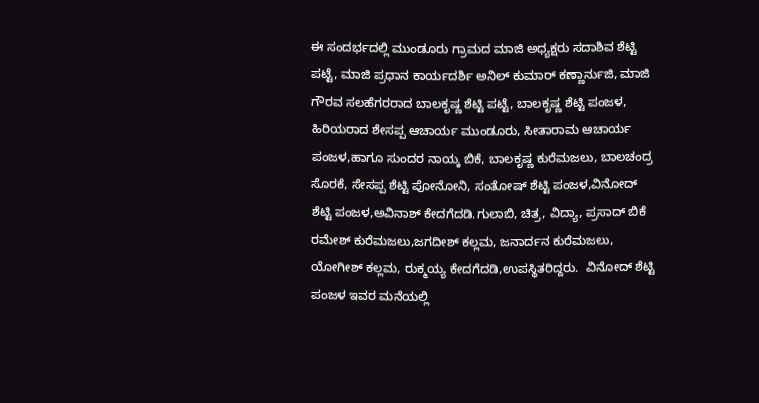ಈ ಸಂದರ್ಭದಲ್ಲಿ ಮುಂಡೂರು ಗ್ರಾಮದ ಮಾಜಿ ಅಧ್ಯಕ್ಷರು ಸದಾಶಿವ ಶೆಟ್ಟಿ ಪಟ್ಟೆ, ಮಾಜಿ ಪ್ರಧಾನ ಕಾರ್ಯದರ್ಶಿ ಅನಿಲ್ ಕುಮಾರ್ ಕಣ್ಣಾರ್ನುಜಿ, ಮಾಜಿ ಗೌರವ ಸಲಹೆಗರರಾದ ಬಾಲಕೃಷ್ಣ ಶೆಟ್ಟಿ ಪಟ್ಟೆ, ಬಾಲಕೃಷ್ಣ ಶೆಟ್ಟಿ ಪಂಜಳ, ಹಿರಿಯರಾದ ಶೇಸಪ್ಪ ಆಚಾರ್ಯ ಮುಂಡೂರು, ಸೀತಾರಾಮ ಆಚಾರ್ಯ ಪಂಜಳ,ಹಾಗೂ ಸುಂದರ ನಾಯ್ಕ ಬಿಕೆ, ಬಾಲಕೃಷ್ಣ ಕುರೆಮಜಲು, ಬಾಲಚಂದ್ರ ಸೊರಕೆ, ಸೇಸಪ್ಪ ಶೆಟ್ಟಿ ಪೋನೋನಿ, ಸಂತೋಷ್ ಶೆಟ್ಟಿ ಪಂಜಳ,ವಿನೋದ್ ಶೆಟ್ಟಿ ಪಂಜಳ,ಅವಿನಾಶ್ ಕೇದಗೆದಡಿ.ಗುಲಾಬಿ, ಚಿತ್ರ, ವಿದ್ಯಾ, ಪ್ರಸಾದ್ ಬಿಕೆ ರಮೇಶ್ ಕುರೆಮಜಲು,ಜಗದೀಶ್ ಕಲ್ಲಮ, ಜನಾರ್ದನ ಕುರೆಮಜಲು, ಯೋಗೀಶ್ ಕಲ್ಲಮ, ರುಕ್ಮಯ್ಯ ಕೇದಗೆದಡಿ,ಉಪಸ್ಥಿತರಿದ್ದರು.  ವಿನೋದ್ ಶೆಟ್ಟಿ ಪಂಜಳ ಇವರ ಮನೆಯಲ್ಲಿ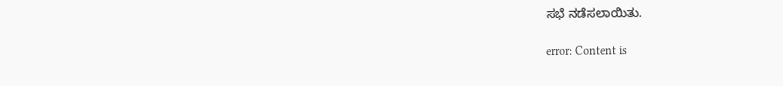ಸಭೆ ನಡೆಸಲಾಯಿತು.

error: Content is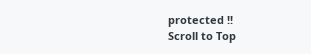protected !!
Scroll to Top